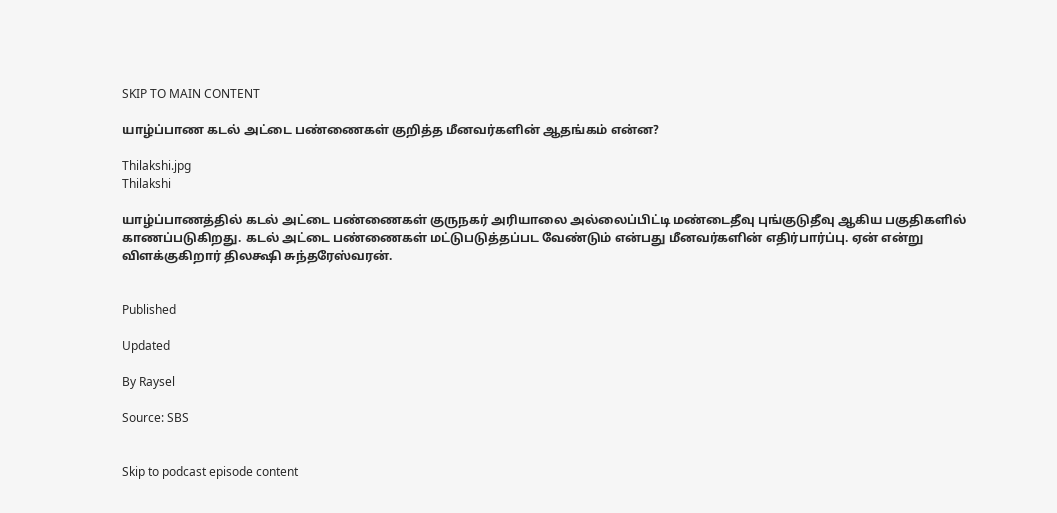SKIP TO MAIN CONTENT

யாழ்ப்பாண கடல் அட்டை பண்ணைகள் குறித்த மீனவர்களின் ஆதங்கம் என்ன?

Thilakshi.jpg
Thilakshi

யாழ்ப்பாணத்தில் கடல் அட்டை பண்ணைகள் குருநகர் அரியாலை அல்லைப்பிட்டி மண்டைதீவு புங்குடுதீவு ஆகிய பகுதிகளில் காணப்படுகிறது. கடல் அட்டை பண்ணைகள் மட்டுபடுத்தப்பட வேண்டும் என்பது மீனவர்களின் எதிர்பார்ப்பு. ஏன் என்று விளக்குகிறார் திலக்ஷி சுந்தரேஸ்வரன்.


Published

Updated

By Raysel

Source: SBS


Skip to podcast episode content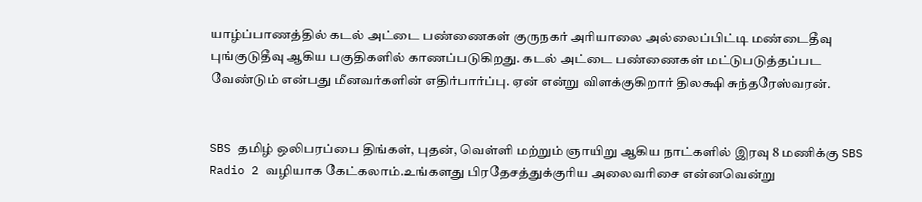யாழ்ப்பாணத்தில் கடல் அட்டை பண்ணைகள் குருநகர் அரியாலை அல்லைப்பிட்டி மண்டைதீவு புங்குடுதீவு ஆகிய பகுதிகளில் காணப்படுகிறது. கடல் அட்டை பண்ணைகள் மட்டுபடுத்தப்பட வேண்டும் என்பது மீனவர்களின் எதிர்பார்ப்பு. ஏன் என்று விளக்குகிறார் திலக்ஷி சுந்தரேஸ்வரன்.


SBS தமிழ் ஒலிபரப்பை திங்கள், புதன், வெள்ளி மற்றும் ஞாயிறு ஆகிய நாட்களில் இரவு 8 மணிக்கு SBS Radio 2 வழியாக கேட்கலாம்.உங்களது பிரதேசத்துக்குரிய அலைவரிசை என்னவென்று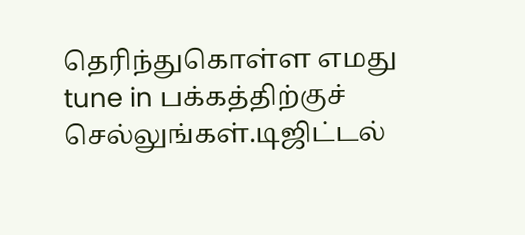தெரிந்துகொள்ள எமது tune in பக்கத்திற்குச் செல்லுங்கள்.டிஜிட்டல்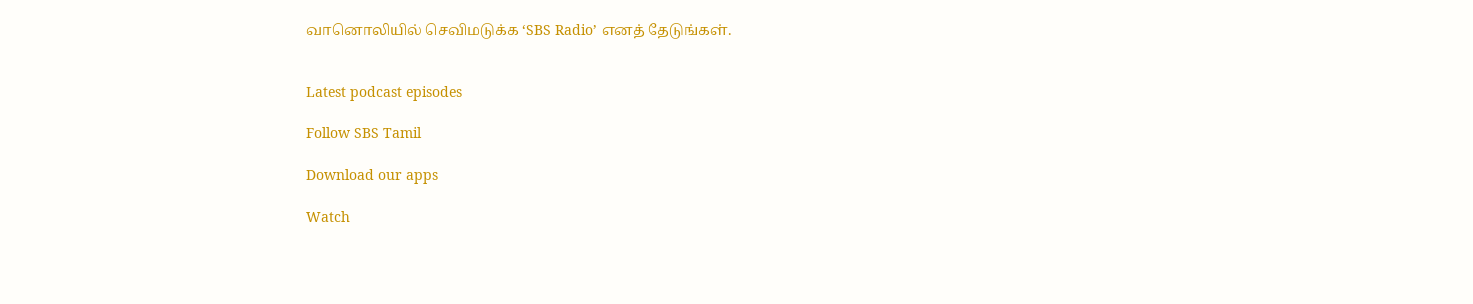வானொலியில் செவிமடுக்க ‘SBS Radio’ எனத் தேடுங்கள்.


Latest podcast episodes

Follow SBS Tamil

Download our apps

Watch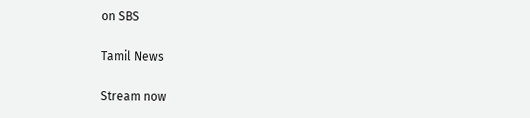on SBS

Tamil News

Stream now